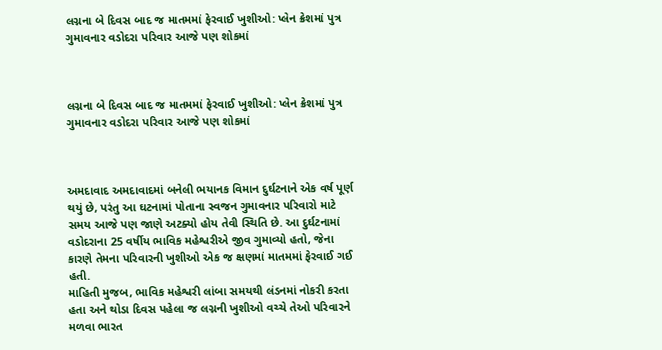લગ્નના બે દિવસ બાદ જ માતમમાં ફેરવાઈ ખુશીઓ: પ્લેન ક્રેશમાં પુત્ર ગુમાવનાર વડોદરા પરિવાર આજે પણ શોકમાં



લગ્નના બે દિવસ બાદ જ માતમમાં ફેરવાઈ ખુશીઓ: પ્લેન ક્રેશમાં પુત્ર ગુમાવનાર વડોદરા પરિવાર આજે પણ શોકમાં



અમદાવાદ અમદાવાદમાં બનેલી ભયાનક વિમાન દુર્ઘટનાને એક વર્ષ પૂર્ણ થયું છે, પરંતુ આ ઘટનામાં પોતાના સ્વજન ગુમાવનાર પરિવારો માટે સમય આજે પણ જાણે અટક્યો હોય તેવી સ્થિતિ છે. આ દુર્ઘટનામાં વડોદરાના 25 વર્ષીય ભાવિક મહેશ્વરીએ જીવ ગુમાવ્યો હતો, જેના કારણે તેમના પરિવારની ખુશીઓ એક જ ક્ષણમાં માતમમાં ફેરવાઈ ગઈ હતી.
માહિતી મુજબ, ભાવિક મહેશ્વરી લાંબા સમયથી લંડનમાં નોકરી કરતા હતા અને થોડા દિવસ પહેલા જ લગ્નની ખુશીઓ વચ્ચે તેઓ પરિવારને મળવા ભારત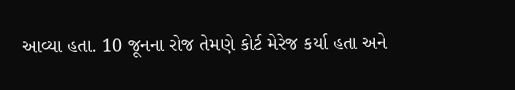આવ્યા હતા. 10 જૂનના રોજ તેમણે કોર્ટ મેરેજ કર્યા હતા અને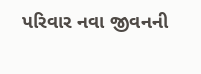પરિવાર નવા જીવનની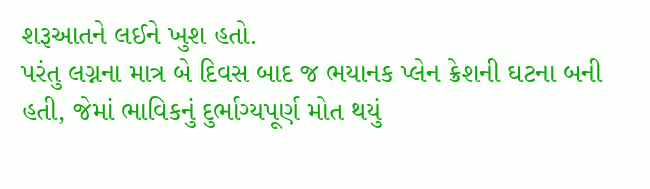શરૂઆતને લઈને ખુશ હતો.
પરંતુ લગ્નના માત્ર બે દિવસ બાદ જ ભયાનક પ્લેન ક્રેશની ઘટના બની હતી, જેમાં ભાવિકનું દુર્ભાગ્યપૂર્ણ મોત થયું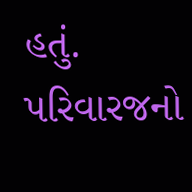હતું.
પરિવારજનો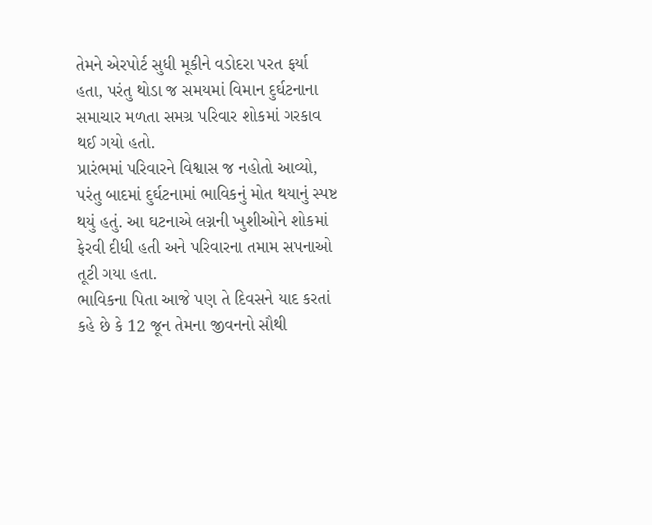તેમને એરપોર્ટ સુધી મૂકીને વડોદરા પરત ફર્યા હતા, પરંતુ થોડા જ સમયમાં વિમાન દુર્ઘટનાના સમાચાર મળતા સમગ્ર પરિવાર શોકમાં ગરકાવ થઈ ગયો હતો.
પ્રારંભમાં પરિવારને વિશ્વાસ જ નહોતો આવ્યો, પરંતુ બાદમાં દુર્ઘટનામાં ભાવિકનું મોત થયાનું સ્પષ્ટ થયું હતું. આ ઘટનાએ લગ્નની ખુશીઓને શોકમાં ફેરવી દીધી હતી અને પરિવારના તમામ સપનાઓ તૂટી ગયા હતા.
ભાવિકના પિતા આજે પણ તે દિવસને યાદ કરતાં કહે છે કે 12 જૂન તેમના જીવનનો સૌથી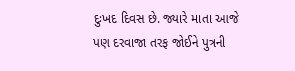દુઃખદ દિવસ છે. જ્યારે માતા આજે પણ દરવાજા તરફ જોઈને પુત્રની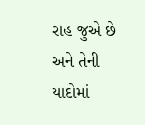રાહ જુએ છે અને તેની યાદોમાં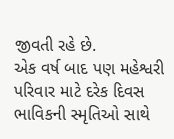જીવતી રહે છે.
એક વર્ષ બાદ પણ મહેશ્વરી પરિવાર માટે દરેક દિવસ ભાવિકની સ્મૃતિઓ સાથે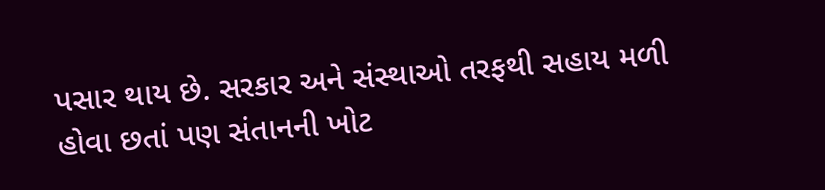પસાર થાય છે. સરકાર અને સંસ્થાઓ તરફથી સહાય મળી હોવા છતાં પણ સંતાનની ખોટ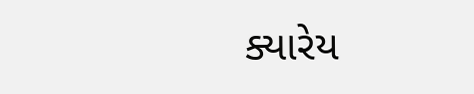ક્યારેય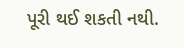પૂરી થઈ શકતી નથી.